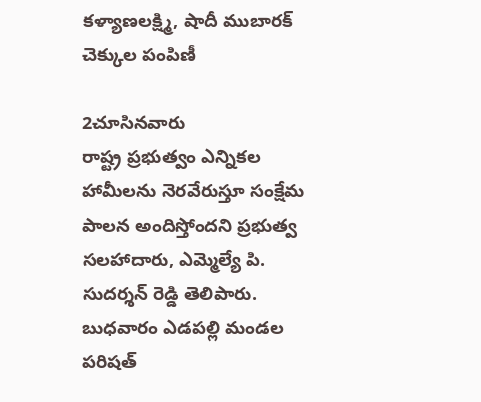కళ్యాణలక్ష్మి, షాదీ ముబారక్ చెక్కుల పంపిణీ

2చూసినవారు
రాష్ట్ర ప్రభుత్వం ఎన్నికల హామీలను నెరవేరుస్తూ సంక్షేమ పాలన అందిస్తోందని ప్రభుత్వ సలహాదారు, ఎమ్మెల్యే పి. సుదర్శన్ రెడ్డి తెలిపారు. బుధవారం ఎడపల్లి మండల పరిషత్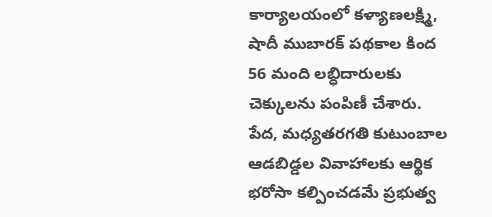కార్యాలయంలో కళ్యాణలక్ష్మి, షాదీ ముబారక్ పథకాల కింద 56 మంది లబ్ధిదారులకు చెక్కులను పంపిణీ చేశారు. పేద, మధ్యతరగతి కుటుంబాల ఆడబిడ్డల వివాహాలకు ఆర్థిక భరోసా కల్పించడమే ప్రభుత్వ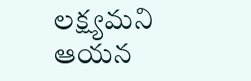లక్ష్యమని ఆయన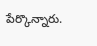పేర్కొన్నారు.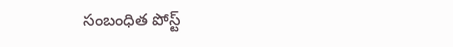సంబంధిత పోస్ట్